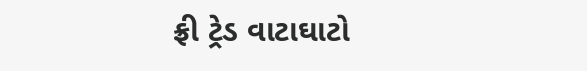ફ્રી ટ્રેડ વાટાઘાટો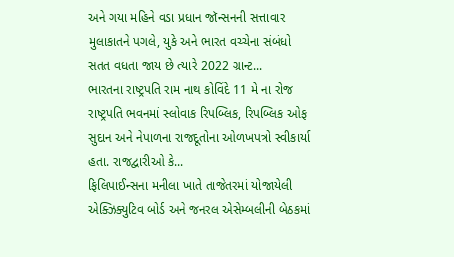અને ગયા મહિને વડા પ્રધાન જૉન્સનની સત્તાવાર મુલાકાતને પગલે, યુકે અને ભારત વચ્ચેના સંબંધો સતત વધતા જાય છે ત્યારે 2022 ગ્રાન્ટ...
ભારતના રાષ્ટ્રપતિ રામ નાથ કોવિંદે 11 મે ના રોજ રાષ્ટ્રપતિ ભવનમાં સ્લોવાક રિપબ્લિક, રિપબ્લિક ઓફ સુદાન અને નેપાળના રાજદૂતોના ઓળખપત્રો સ્વીકાર્યા હતા. રાજદ્વારીઓ કે...
ફિલિપાઈન્સના મનીલા ખાતે તાજેતરમાં યોજાયેલી એક્ઝિક્યુટિવ બોર્ડ અને જનરલ એસેમ્બલીની બેઠકમાં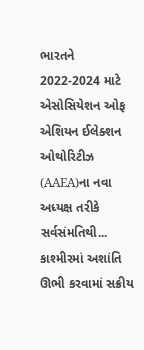ભારતને 2022-2024 માટે એસોસિયેશન ઓફ એશિયન ઈલેક્શન ઓથોરિટીઝ (AAEA)ના નવા અધ્યક્ષ તરીકે સર્વસંમતિથી...
કાશ્મીરમાં અશાંતિ ઊભી કરવામાં સક્રીય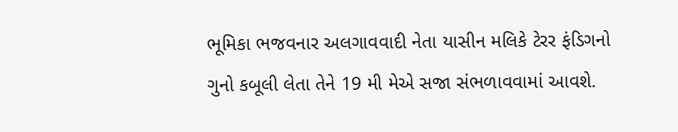ભૂમિકા ભજવનાર અલગાવવાદી નેતા યાસીન મલિકે ટેરર ફંડિગનો ગુનો કબૂલી લેતા તેને 19 મી મેએ સજા સંભળાવવામાં આવશે.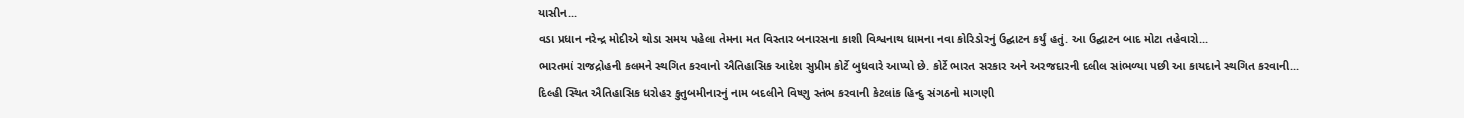યાસીન...
વડા પ્રધાન નરેન્દ્ર મોદીએ થોડા સમય પહેલા તેમના મત વિસ્તાર બનારસના કાશી વિશ્વનાથ ધામના નવા કોરિડોરનું ઉદ્ઘાટન કર્યું હતું. આ ઉદ્ઘાટન બાદ મોટા તહેવારો...
ભારતમાં રાજદ્રોહની કલમને સ્થગિત કરવાનો ઐતિહાસિક આદેશ સુપ્રીમ કોર્ટે બુધવારે આપ્યો છે. કોર્ટે ભારત સરકાર અને અરજદારની દલીલ સાંભળ્યા પછી આ કાયદાને સ્થગિત કરવાની...
દિલ્હી સ્થિત ઐતિહાસિક ધરોહર કુતુબમીનારનું નામ બદલીને વિષ્ણુ સ્તંભ કરવાની કેટલાંક હિન્દુ સંગઠનો માગણી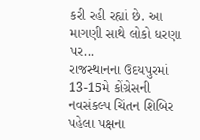કરી રહી રહ્યાં છે. આ માગણી સાથે લોકો ધરણા પર...
રાજસ્થાનના ઉદયપુરમાં 13-15મે કોંગ્રેસની નવસંકલ્પ ચિંતન શિબિર પહેલા પક્ષના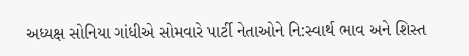અધ્યક્ષ સોનિયા ગાંધીએ સોમવારે પાર્ટી નેતાઓને નિ:સ્વાર્થ ભાવ અને શિસ્ત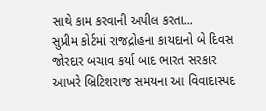સાથે કામ કરવાની અપીલ કરતા...
સુપ્રીમ કોર્ટમાં રાજદ્રોહના કાયદાનો બે દિવસ જોરદાર બચાવ કર્યા બાદ ભારત સરકાર આખરે બ્રિટિશરાજ સમયના આ વિવાદાસ્પદ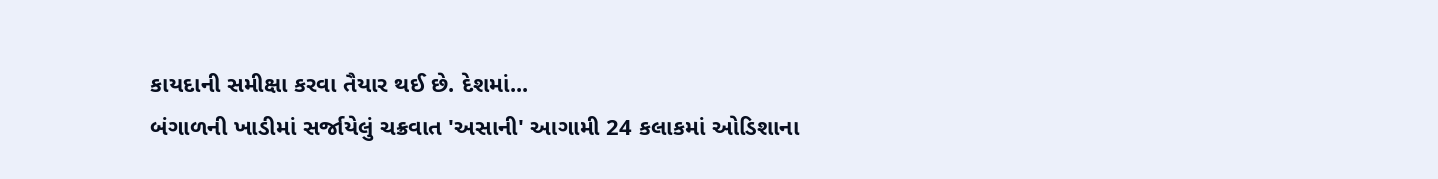કાયદાની સમીક્ષા કરવા તૈયાર થઈ છે. દેશમાં...
બંગાળની ખાડીમાં સર્જાયેલું ચક્રવાત 'અસાની' આગામી 24 કલાકમાં ઓડિશાના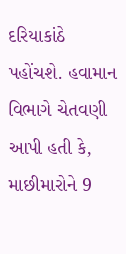દરિયાકાંઠે પહોંચશે. હવામાન વિભાગે ચેતવણી આપી હતી કે, માછીમારોને 9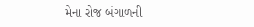મેના રોજ બંગાળની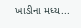ખાડીના મધ્ય...